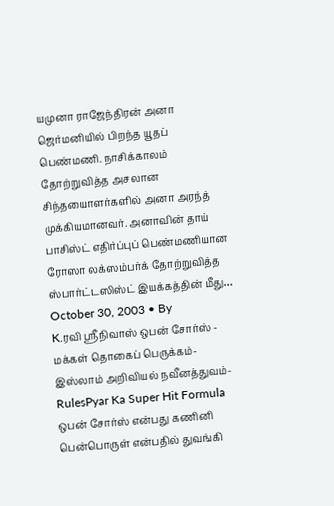யமுனா ராஜேந்திரன் அனா ஜெர்மனியில் பிறந்த யூதப் பெண்மணி. நாசிக்காலம் தோற்றுவித்த அசலான சிந்தயைாளர்களில் அனா அரந்த் முக்கியமானவர். அனாவின் தாய் பாசிஸ்ட் எதிர்ப்புப் பெண்மணியான ரோஸா லக்ஸம்பர்க் தோற்றுவித்த ஸ்பார்ட்டஸிஸ்ட் இயக்கத்தின் மீது…
October 30, 2003 • By
K.ரவி ஸ்ரீநிவாஸ் ஒபன் சோர்ஸ் - மக்கள் தொகைப் பெருக்கம்-இஸ்லாம் அறிவியல் நவீனத்துவம்-RulesPyar Ka Super Hit Formula ஒபன் சோர்ஸ் என்பது கணினி பென்பொருள் என்பதில் துவங்கி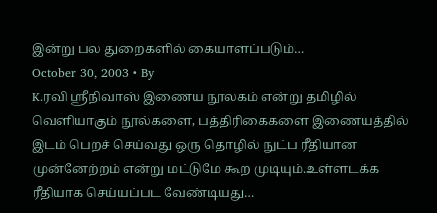இன்று பல துறைகளில் கையாளப்படும்…
October 30, 2003 • By
K.ரவி ஸ்ரீநிவாஸ் இணைய நூலகம் என்று தமிழில் வெளியாகும் நூல்களை, பத்திரிகைகளை இணையத்தில் இடம் பெறச் செய்வது ஒரு தொழில் நுட்ப ரீதியான முன்னேற்றம் என்று மட்டுமே கூற முடியும்.உள்ளடக்க ரீதியாக செய்யப்பட வேண்டியது…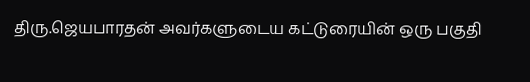திரு.ஜெயபாரதன் அவர்களுடைய கட்டுரையின் ஒரு பகுதி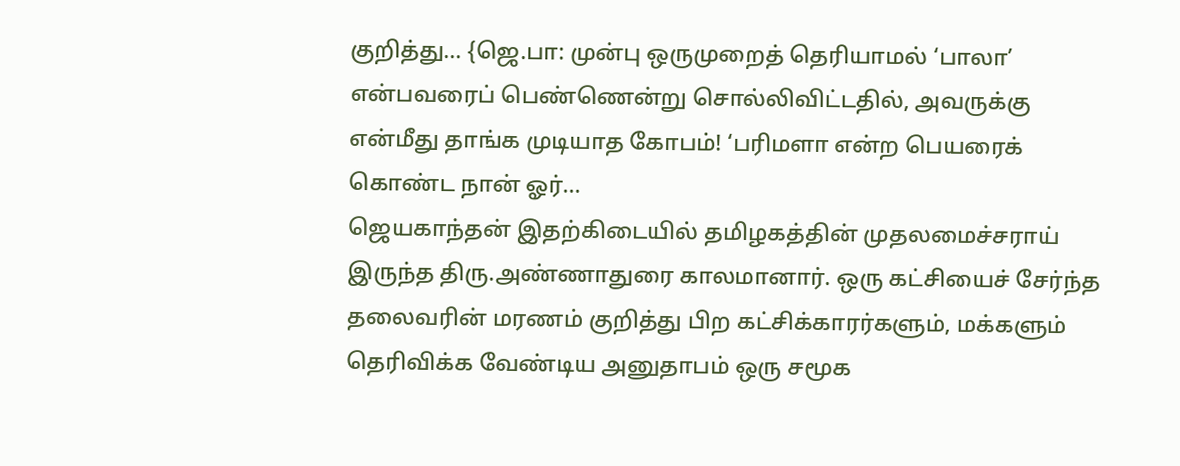குறித்து... {ஜெ.பா: முன்பு ஒருமுறைத் தெரியாமல் ‘பாலா’ என்பவரைப் பெண்ணென்று சொல்லிவிட்டதில், அவருக்கு என்மீது தாங்க முடியாத கோபம்! ‘பரிமளா என்ற பெயரைக் கொண்ட நான் ஓர்…
ஜெயகாந்தன் இதற்கிடையில் தமிழகத்தின் முதலமைச்சராய் இருந்த திரு.அண்ணாதுரை காலமானார். ஒரு கட்சியைச் சேர்ந்த தலைவரின் மரணம் குறித்து பிற கட்சிக்காரர்களும், மக்களும் தெரிவிக்க வேண்டிய அனுதாபம் ஒரு சமூக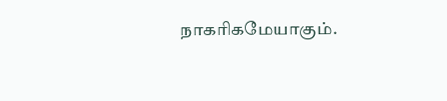நாகரிகமேயாகும்.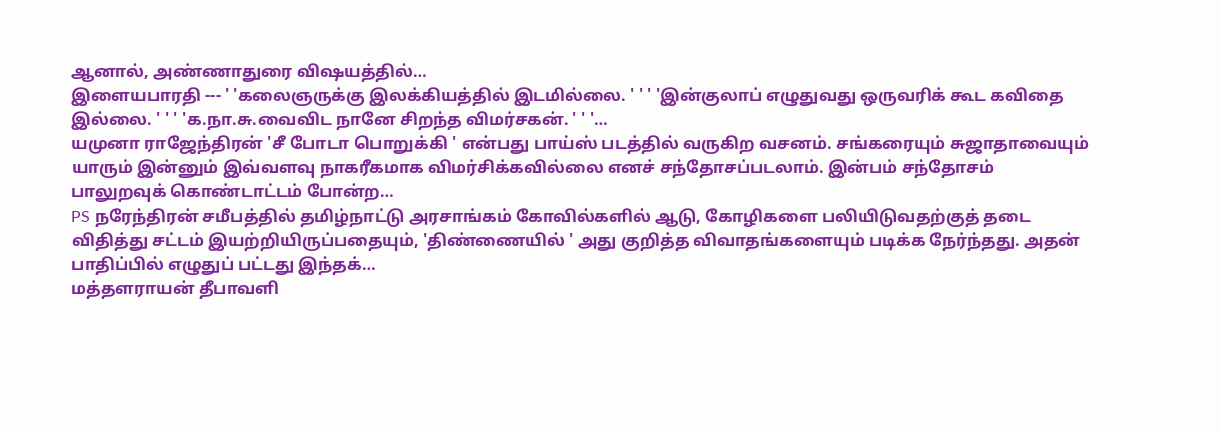ஆனால், அண்ணாதுரை விஷயத்தில்…
இளையபாரதி --- ' 'கலைஞருக்கு இலக்கியத்தில் இடமில்லை. ' ' ' 'இன்குலாப் எழுதுவது ஒருவரிக் கூட கவிதை இல்லை. ' ' ' 'க.நா.சு.வைவிட நானே சிறந்த விமர்சகன். ' ' '…
யமுனா ராஜேந்திரன் 'சீ போடா பொறுக்கி ' என்பது பாய்ஸ் படத்தில் வருகிற வசனம். சங்கரையும் சுஜாதாவையும் யாரும் இன்னும் இவ்வளவு நாகரீகமாக விமர்சிக்கவில்லை எனச் சந்தோசப்படலாம். இன்பம் சந்தோசம் பாலுறவுக் கொண்டாட்டம் போன்ற…
PS நரேந்திரன் சமீபத்தில் தமிழ்நாட்டு அரசாங்கம் கோவில்களில் ஆடு, கோழிகளை பலியிடுவதற்குத் தடை விதித்து சட்டம் இயற்றியிருப்பதையும், 'திண்ணையில் ' அது குறித்த விவாதங்களையும் படிக்க நேர்ந்தது. அதன் பாதிப்பில் எழுதுப் பட்டது இந்தக்…
மத்தளராயன் தீபாவளி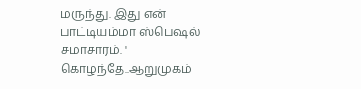மருந்து. இது என் பாட்டியம்மா ஸ்பெஷல் சமாசாரம். ' கொழந்தே..ஆறுமுகம்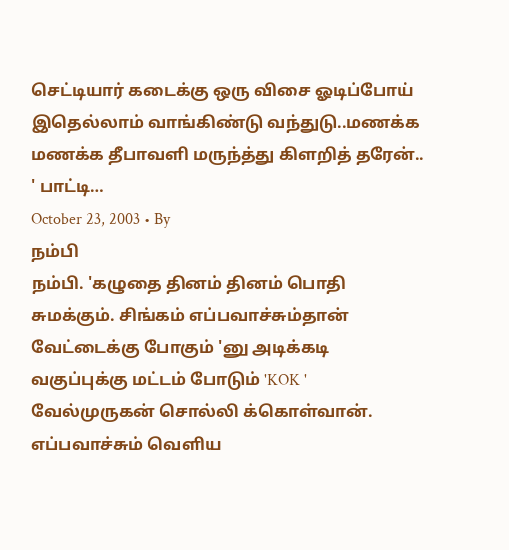செட்டியார் கடைக்கு ஒரு விசை ஓடிப்போய் இதெல்லாம் வாங்கிண்டு வந்துடு..மணக்க மணக்க தீபாவளி மருந்த்து கிளறித் தரேன்.. ' பாட்டி…
October 23, 2003 • By
நம்பி
நம்பி. 'கழுதை தினம் தினம் பொதி சுமக்கும். சிங்கம் எப்பவாச்சும்தான் வேட்டைக்கு போகும் 'னு அடிக்கடி வகுப்புக்கு மட்டம் போடும் 'KOK ' வேல்முருகன் சொல்லி க்கொள்வான். எப்பவாச்சும் வெளிய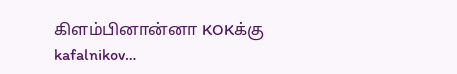கிளம்பினான்னா KOKக்கு kafalnikov…